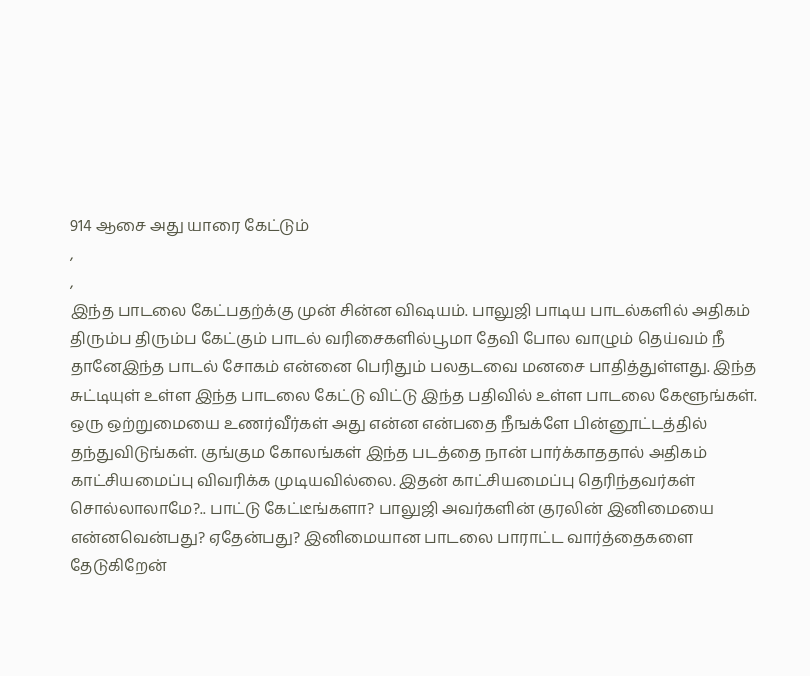914 ஆசை அது யாரை கேட்டும்
,
,
இந்த பாடலை கேட்பதற்க்கு முன் சின்ன விஷயம். பாலுஜி பாடிய பாடல்களில் அதிகம் திரும்ப திரும்ப கேட்கும் பாடல் வரிசைகளில்பூமா தேவி போல வாழும் தெய்வம் நீ தானேஇந்த பாடல் சோகம் என்னை பெரிதும் பலதடவை மனசை பாதித்துள்ளது. இந்த சுட்டியுள் உள்ள இந்த பாடலை கேட்டு விட்டு இந்த பதிவில் உள்ள பாடலை கேளூங்கள். ஒரு ஒற்றுமையை உணர்வீர்கள் அது என்ன என்பதை நீஙக்ளே பின்னூட்டத்தில் தந்துவிடுங்கள். குங்கும கோலங்கள் இந்த படத்தை நான் பார்க்காததால் அதிகம் காட்சியமைப்பு விவரிக்க முடியவில்லை. இதன் காட்சியமைப்பு தெரிந்தவர்கள் சொல்லாலாமே?.. பாட்டு கேட்டீங்களா? பாலுஜி அவர்களின் குரலின் இனிமையை என்னவென்பது? ஏதேன்பது? இனிமையான பாடலை பாராட்ட வார்த்தைகளை தேடுகிறேன்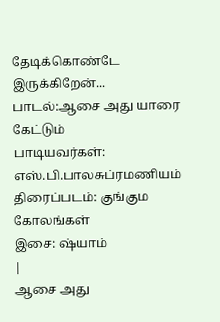தேடிக்கொண்டே இருக்கிறேன்...
பாடல்:ஆசை அது யாரை கேட்டும்
பாடியவர்கள்: எஸ்.பி.பாலசுப்ரமணியம்
திரைப்படம்: குங்கும கோலங்கள்
இசை: ஷ்யாம்
|
ஆசை அது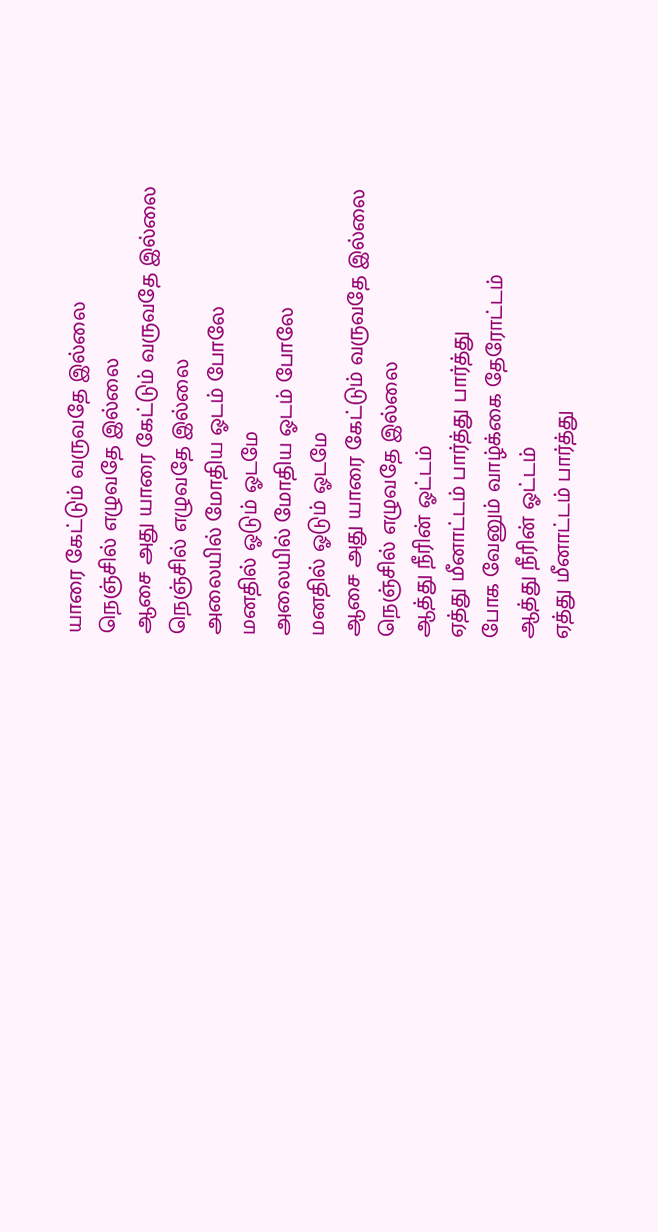யாரை கேட்டும் வருவதே இல்லை
நெஞ்சில் எழுவதே இல்லை
ஆசை அது யாரை கேட்டும் வருவதே இல்லை
நெஞ்சில் எழுவதே இல்லை
அலையில் மோதிய ஓடம் போலே
மனதில் ஓடும் ஓடமே
அலையில் மோதிய ஓடம் போலே
மனதில் ஓடும் ஓடமே
ஆசை அது யாரை கேட்டும் வருவதே இல்லை
நெஞ்சில் எழுவதே இல்லை
ஆத்து நீரின் ஓட்டம்
ஏத்து மீனாட்டம் பார்த்து பார்த்து
போக வேனும் வாழ்க்கை தேரோட்டம்
ஆத்து நீரின் ஓட்டம்
ஏத்து மீனாட்டம் பார்த்து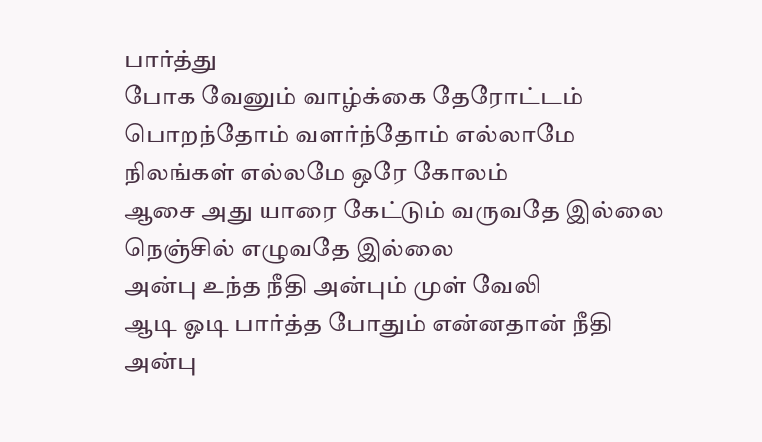பார்த்து
போக வேனும் வாழ்க்கை தேரோட்டம்
பொறந்தோம் வளர்ந்தோம் எல்லாமே
நிலங்கள் எல்லமே ஒரே கோலம்
ஆசை அது யாரை கேட்டும் வருவதே இல்லை
நெஞ்சில் எழுவதே இல்லை
அன்பு உந்த நீதி அன்பும் முள் வேலி
ஆடி ஓடி பார்த்த போதும் என்னதான் நீதி
அன்பு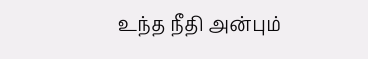உந்த நீதி அன்பும்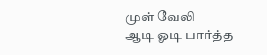முள் வேலி
ஆடி ஓடி பார்த்த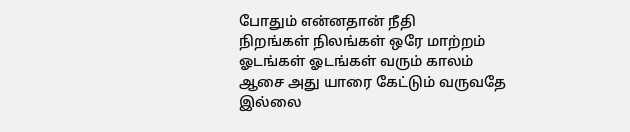போதும் என்னதான் நீதி
நிறங்கள் நிலங்கள் ஒரே மாற்றம்
ஓடங்கள் ஓடங்கள் வரும் காலம்
ஆசை அது யாரை கேட்டும் வருவதே இல்லை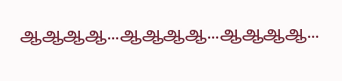ஆஆஆஆ...ஆஆஆஆ...ஆஆஆஆ...